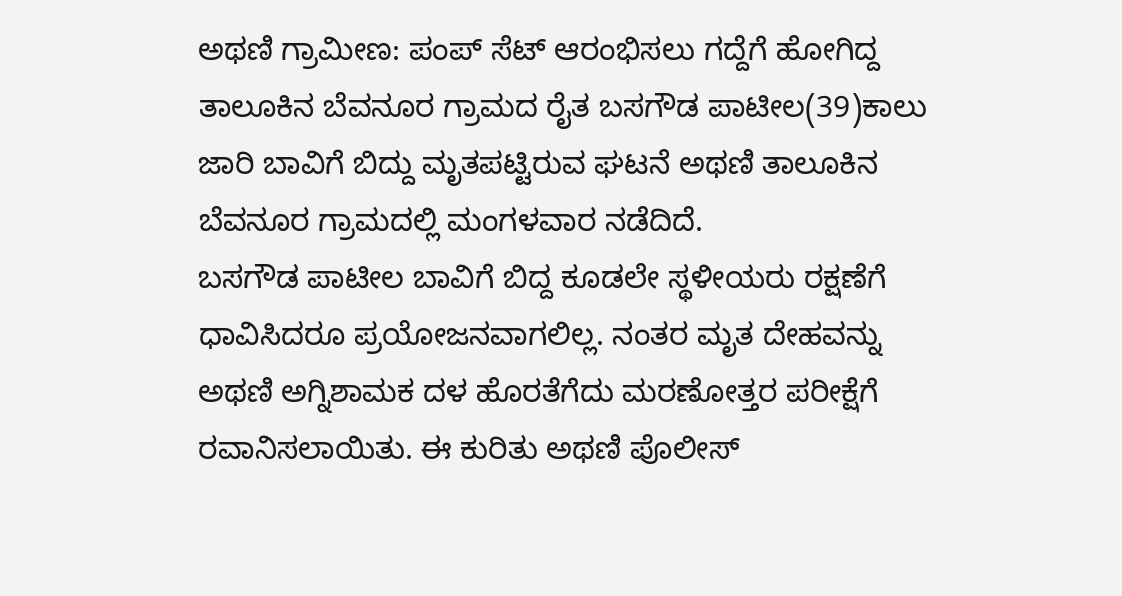ಅಥಣಿ ಗ್ರಾಮೀಣ: ಪಂಪ್ ಸೆಟ್ ಆರಂಭಿಸಲು ಗದ್ದೆಗೆ ಹೋಗಿದ್ದ ತಾಲೂಕಿನ ಬೆವನೂರ ಗ್ರಾಮದ ರೈತ ಬಸಗೌಡ ಪಾಟೀಲ(39)ಕಾಲು ಜಾರಿ ಬಾವಿಗೆ ಬಿದ್ದು ಮೃತಪಟ್ಟಿರುವ ಘಟನೆ ಅಥಣಿ ತಾಲೂಕಿನ ಬೆವನೂರ ಗ್ರಾಮದಲ್ಲಿ ಮಂಗಳವಾರ ನಡೆದಿದೆ.
ಬಸಗೌಡ ಪಾಟೀಲ ಬಾವಿಗೆ ಬಿದ್ದ ಕೂಡಲೇ ಸ್ಥಳೀಯರು ರಕ್ಷಣೆಗೆ ಧಾವಿಸಿದರೂ ಪ್ರಯೋಜನವಾಗಲಿಲ್ಲ. ನಂತರ ಮೃತ ದೇಹವನ್ನು ಅಥಣಿ ಅಗ್ನಿಶಾಮಕ ದಳ ಹೊರತೆಗೆದು ಮರಣೋತ್ತರ ಪರೀಕ್ಷೆಗೆ ರವಾನಿಸಲಾಯಿತು. ಈ ಕುರಿತು ಅಥಣಿ ಪೊಲೀಸ್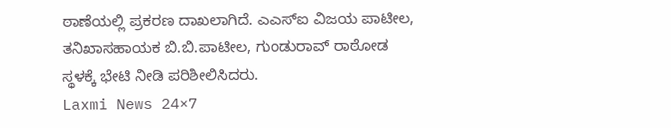ಠಾಣೆಯಲ್ಲಿ ಪ್ರಕರಣ ದಾಖಲಾಗಿದೆ. ಎಎಸ್ಐ ವಿಜಯ ಪಾಟೀಲ, ತನಿಖಾಸಹಾಯಕ ಬಿ.ಬಿ.ಪಾಟೀಲ, ಗುಂಡುರಾವ್ ರಾಠೋಡ ಸ್ಥಳಕ್ಕೆ ಭೇಟಿ ನೀಡಿ ಪರಿಶೀಲಿಸಿದರು.
Laxmi News 24×7